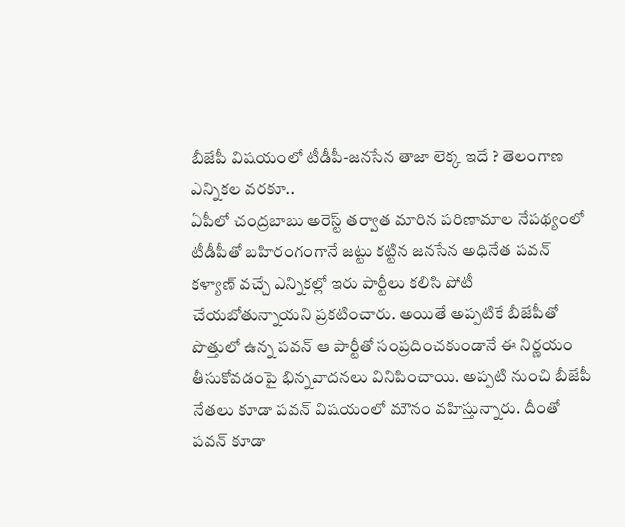బీజేపీ విషయంలో టీడీపీ-జనసేన తాజా లెక్క ఇదే ? తెలంగాణ ఎన్నికల వరకూ..
ఏపీలో చంద్రబాబు అరెస్ట్ తర్వాత మారిన పరిణామాల నేపథ్యంలో టీడీపీతో బహిరంగంగానే జట్టు కట్టిన జనసేన అధినేత పవన్ కళ్యాణ్ వచ్చే ఎన్నికల్లో ఇరు పార్టీలు కలిసి పోటీ చేయబోతున్నాయని ప్రకటించారు. అయితే అప్పటికే బీజేపీతో పొత్తులో ఉన్న పవన్ ఆ పార్టీతో సంప్రదించకుండానే ఈ నిర్ణయం తీసుకోవడంపై భిన్నవాదనలు వినిపించాయి. అప్పటి నుంచి బీజేపీ నేతలు కూడా పవన్ విషయంలో మౌనం వహిస్తున్నారు. దీంతో పవన్ కూడా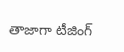తాజాగా టీజింగ్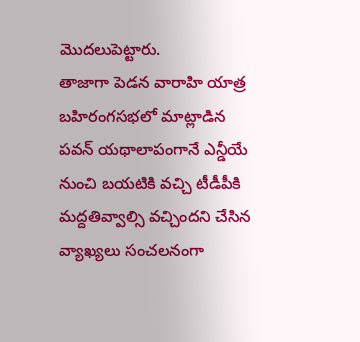మొదలుపెట్టారు.
తాజాగా పెడన వారాహి యాత్ర బహిరంగసభలో మాట్లాడిన పవన్ యథాలాపంగానే ఎన్డీయే నుంచి బయటికి వచ్చి టీడీపీకి మద్దతివ్వాల్సి వచ్చిందని చేసిన వ్యాఖ్యలు సంచలనంగా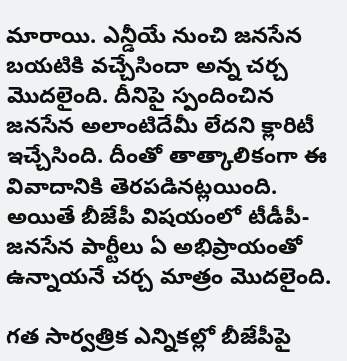మారాయి. ఎన్డీయే నుంచి జనసేన బయటికి వచ్చేసిందా అన్న చర్చ మొదలైంది. దీనిపై స్పందించిన జనసేన అలాంటిదేమీ లేదని క్లారిటీ ఇచ్చేసింది. దీంతో తాత్కాలికంగా ఈ వివాదానికి తెరపడినట్లయింది. అయితే బీజేపీ విషయంలో టీడీపీ-జనసేన పార్టీలు ఏ అభిప్రాయంతో ఉన్నాయనే చర్చ మాత్రం మొదలైంది.

గత సార్వత్రిక ఎన్నికల్లో బీజేపీపై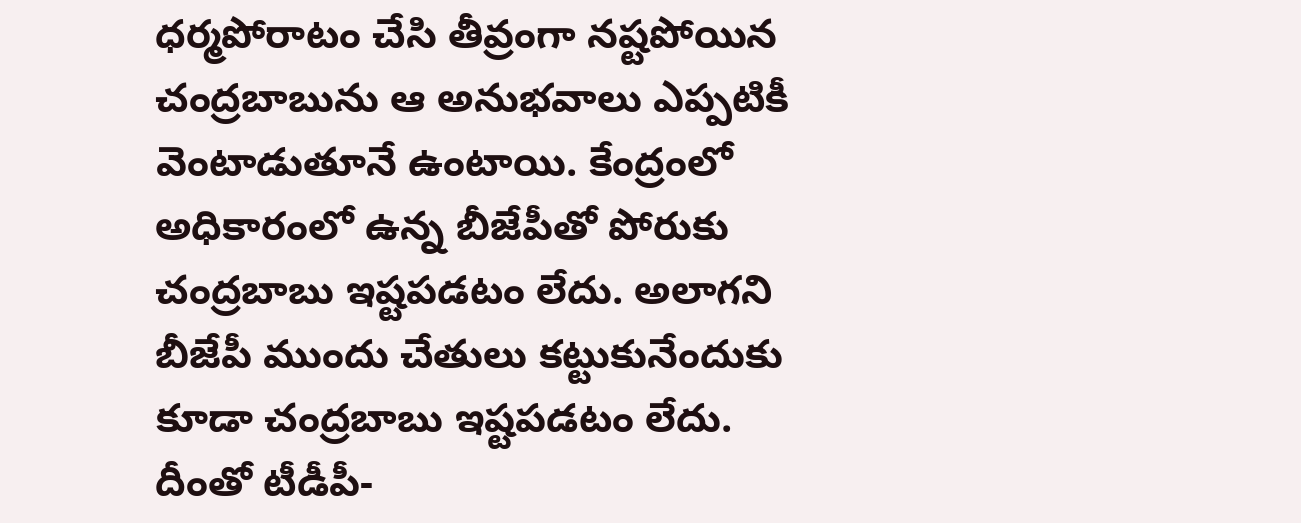ధర్మపోరాటం చేసి తీవ్రంగా నష్టపోయిన చంద్రబాబును ఆ అనుభవాలు ఎప్పటికీ వెంటాడుతూనే ఉంటాయి. కేంద్రంలో అధికారంలో ఉన్న బీజేపీతో పోరుకు చంద్రబాబు ఇష్టపడటం లేదు. అలాగని బీజేపీ ముందు చేతులు కట్టుకునేందుకు కూడా చంద్రబాబు ఇష్టపడటం లేదు. దీంతో టీడీపీ-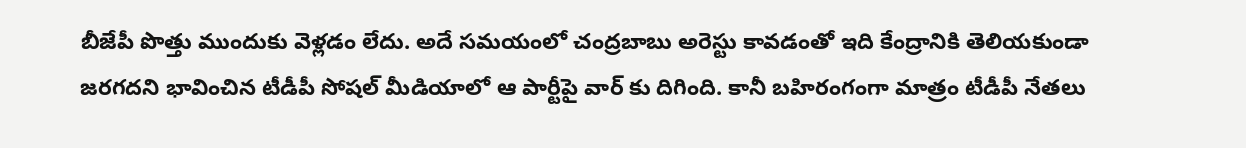బీజేపీ పొత్తు ముందుకు వెళ్లడం లేదు. అదే సమయంలో చంద్రబాబు అరెస్టు కావడంతో ఇది కేంద్రానికి తెలియకుండా జరగదని భావించిన టీడీపీ సోషల్ మీడియాలో ఆ పార్టీపై వార్ కు దిగింది. కానీ బహిరంగంగా మాత్రం టీడీపీ నేతలు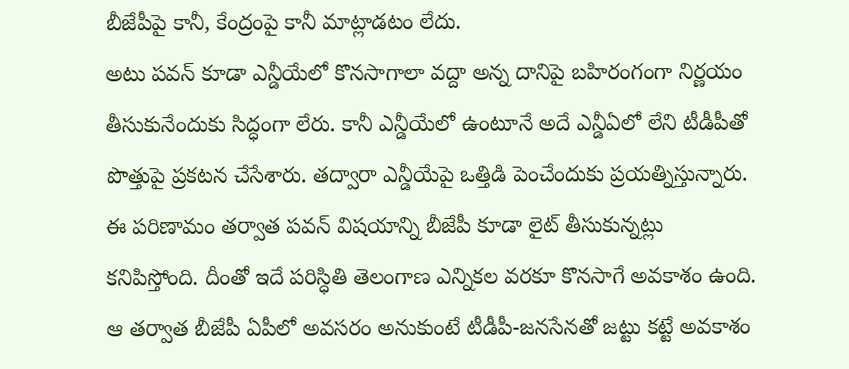బీజేపీపై కానీ, కేంద్రంపై కానీ మాట్లాడటం లేదు.
అటు పవన్ కూడా ఎన్డీయేలో కొనసాగాలా వద్దా అన్న దానిపై బహిరంగంగా నిర్ణయం తీసుకునేందుకు సిద్ధంగా లేరు. కానీ ఎన్డీయేలో ఉంటూనే అదే ఎన్డీఏలో లేని టీడీపీతో పొత్తుపై ప్రకటన చేసేశారు. తద్వారా ఎన్డీయేపై ఒత్తిడి పెంచేందుకు ప్రయత్నిస్తున్నారు. ఈ పరిణామం తర్వాత పవన్ విషయాన్ని బీజేపీ కూడా లైట్ తీసుకున్నట్లు కనిపిస్తోంది. దీంతో ఇదే పరిస్ధితి తెలంగాణ ఎన్నికల వరకూ కొనసాగే అవకాశం ఉంది. ఆ తర్వాత బీజేపీ ఏపీలో అవసరం అనుకుంటే టీడీపీ-జనసేనతో జట్టు కట్టే అవకాశం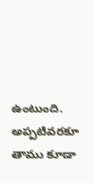ఉంటుంది. అప్పటివరకూ తాము కూడా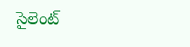సైలెంట్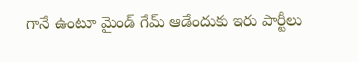గానే ఉంటూ మైండ్ గేమ్ ఆడేందుకు ఇరు పార్టీలు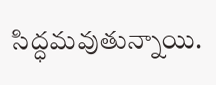సిద్ధమవుతున్నాయి.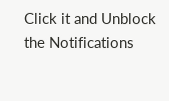Click it and Unblock the Notifications